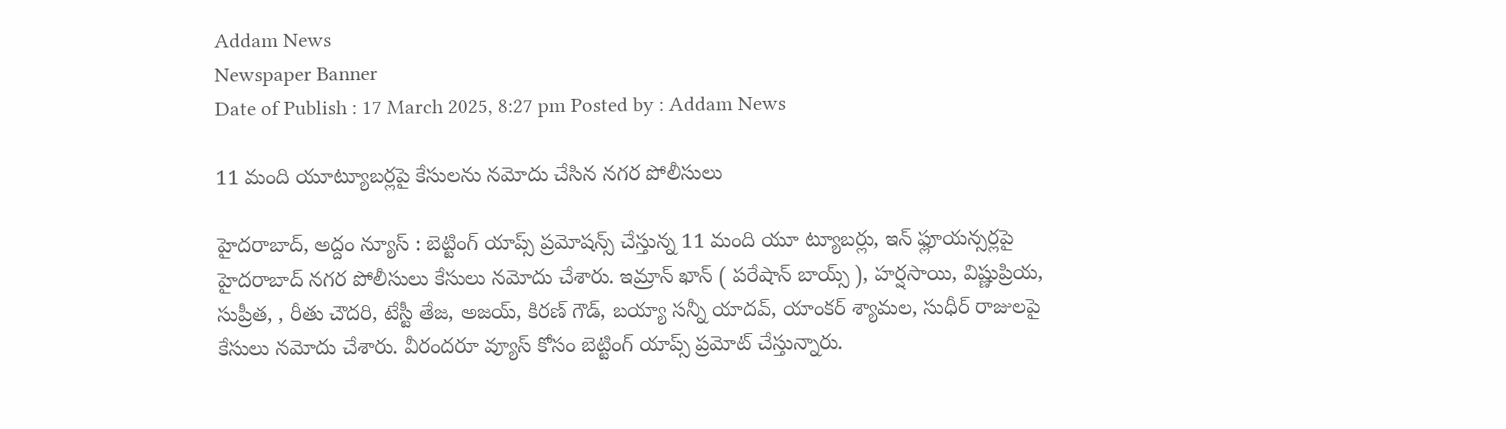Addam News
Newspaper Banner
Date of Publish : 17 March 2025, 8:27 pm Posted by : Addam News

11 మంది యూట్యూబర్లపై కేసులను నమోదు చేసిన నగర పోలీసులు

హైదరాబాద్, అద్దం న్యూస్ : బెట్టింగ్ యాప్స్ ప్రమోషన్స్ చేస్తున్న 11 మంది యూ ట్యూబర్లు, ఇన్ ఫ్లూయన్సర్లపై హైదరాబాద్ నగర పోలీసులు కేసులు నమోదు చేశారు. ఇమ్రాన్ ఖాన్ ( పరేషాన్ బాయ్స్ ), హర్షసాయి, విష్ణుప్రియ, సుప్రీత, , రీతు చౌదరి, టేస్టీ తేజ, అజయ్, కిరణ్ గౌడ్, బయ్యా సన్నీ యాదవ్, యాంకర్ శ్యామల, సుధీర్ రాజులపై కేసులు నమోదు చేశారు. వీరందరూ వ్యూస్ కోసం బెట్టింగ్ యాప్స్ ప్రమోట్ చేస్తున్నారు.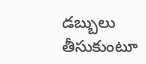డబ్బులు తీసుకుంటూ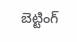బెట్టింగ్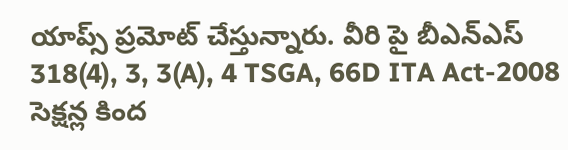యాప్స్ ప్రమోట్ చేస్తున్నారు. వీరి పై బీఎన్ఎస్ 318(4), 3, 3(A), 4 TSGA, 66D ITA Act-2008 సెక్షన్ల కింద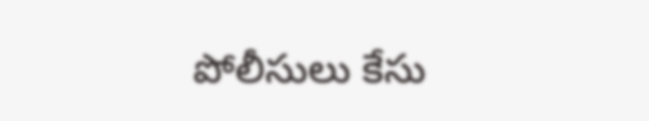పోలీసులు కేసు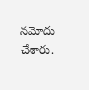నమోదు చేశారు.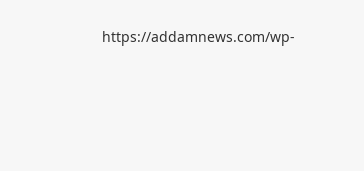https://addamnews.com/wp-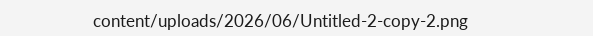content/uploads/2026/06/Untitled-2-copy-2.png